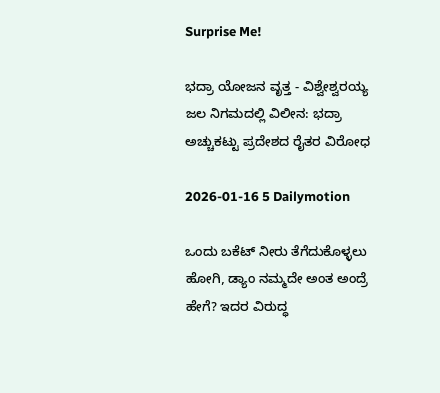Surprise Me!

ಭದ್ರಾ ಯೋಜನ ವೃತ್ತ - ವಿಶ್ವೇಶ್ವರಯ್ಯ ಜಲ ನಿಗಮದಲ್ಲಿ ವಿಲೀನ: ಭದ್ರಾ ಅಚ್ಚುಕಟ್ಟು ಪ್ರದೇಶದ ರೈತರ ವಿರೋಧ

2026-01-16 5 Dailymotion

ಒಂದು ಬಕೆಟ್ ನೀರು ತೆಗೆದುಕೊಳ್ಳಲು ಹೋಗಿ, ಡ್ಯಾಂ ನಮ್ಮದೇ ಅಂತ ಅಂದ್ರೆ ಹೇಗೆ? ಇದರ ವಿರುದ್ಧ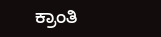ಕ್ರಾಂತಿ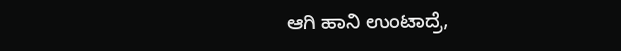ಆಗಿ ಹಾನಿ ಉಂಟಾದ್ರೆ,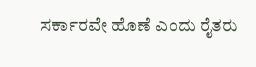ಸರ್ಕಾರವೇ ಹೊಣೆ ಎಂದು ರೈತರು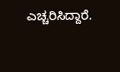ಎಚ್ಚರಿಸಿದ್ದಾರೆ.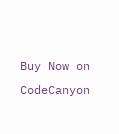Buy Now on CodeCanyon